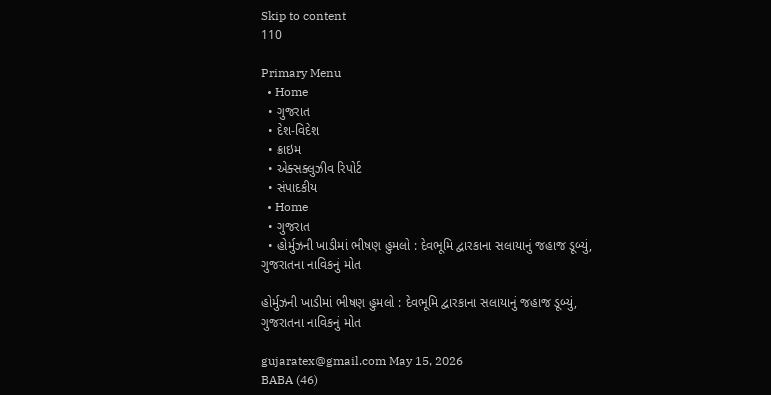Skip to content
110

Primary Menu
  • Home
  • ગુજરાત
  • દેશ-વિદેશ
  • ક્રાઇમ
  • એક્સક્લુઝીવ રિપોર્ટ
  • સંપાદકીય
  • Home
  • ગુજરાત
  • હોર્મુઝની ખાડીમાં ભીષણ હુમલો : દેવભૂમિ દ્વારકાના સલાયાનું જહાજ ડૂબ્યું, ગુજરાતના નાવિકનું મોત

હોર્મુઝની ખાડીમાં ભીષણ હુમલો : દેવભૂમિ દ્વારકાના સલાયાનું જહાજ ડૂબ્યું, ગુજરાતના નાવિકનું મોત

gujaratex@gmail.com May 15, 2026
BABA (46)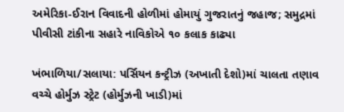અમેરિકા-ઈરાન વિવાદની હોળીમાં હોમાયું ગુજરાતનું જહાજ; સમુદ્રમાં પીવીસી ટાંકીના સહારે નાવિકોએ ૧૦ કલાક કાઢ્યા

ખંભાળિયા/સલાયા: પર્સિયન કન્ટ્રીઝ (અખાતી દેશો)માં ચાલતા તણાવ વચ્ચે હોર્મુઝ સ્ટ્રેટ (હોર્મુઝની ખાડી)માં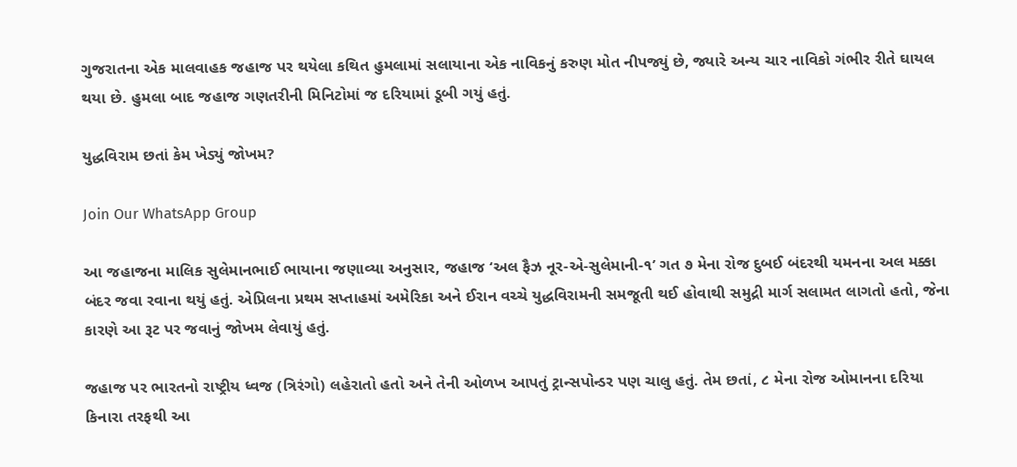ગુજરાતના એક માલવાહક જહાજ પર થયેલા કથિત હુમલામાં સલાયાના એક નાવિકનું કરુણ મોત નીપજ્યું છે, જ્યારે અન્ય ચાર નાવિકો ગંભીર રીતે ઘાયલ થયા છે. હુમલા બાદ જહાજ ગણતરીની મિનિટોમાં જ દરિયામાં ડૂબી ગયું હતું.

યુદ્ધવિરામ છતાં કેમ ખેડ્યું જોખમ?

Join Our WhatsApp Group

આ જહાજના માલિક સુલેમાનભાઈ ભાયાના જણાવ્યા અનુસાર, જહાજ ‘અલ ફૈઝ નૂર-એ-સુલેમાની-૧’ ગત ૭ મેના રોજ દુબઈ બંદરથી યમનના અલ મક્કા બંદર જવા રવાના થયું હતું. એપ્રિલના પ્રથમ સપ્તાહમાં અમેરિકા અને ઈરાન વચ્ચે યુદ્ધવિરામની સમજૂતી થઈ હોવાથી સમુદ્રી માર્ગ સલામત લાગતો હતો, જેના કારણે આ રૂટ પર જવાનું જોખમ લેવાયું હતું.

જહાજ પર ભારતનો રાષ્ટ્રીય ધ્વજ (ત્રિરંગો) લહેરાતો હતો અને તેની ઓળખ આપતું ટ્રાન્સપોન્ડર પણ ચાલુ હતું. તેમ છતાં, ૮ મેના રોજ ઓમાનના દરિયા કિનારા તરફથી આ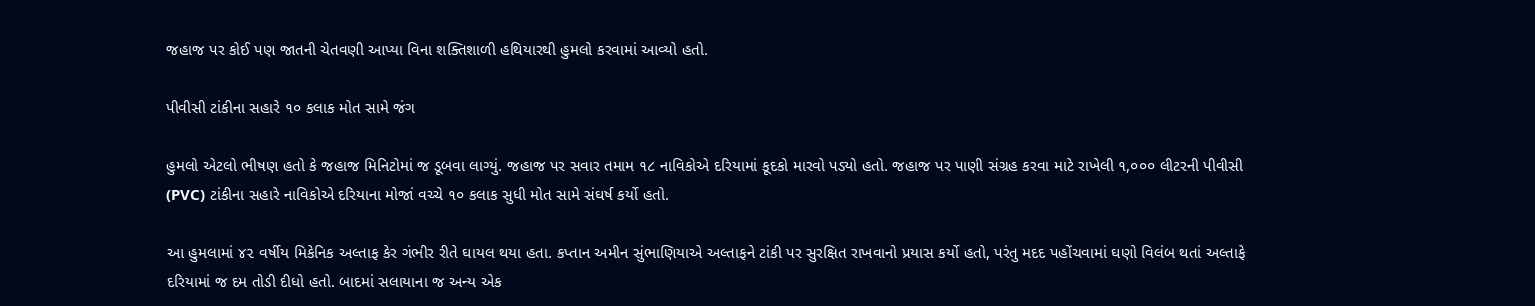જહાજ પર કોઈ પણ જાતની ચેતવણી આપ્યા વિના શક્તિશાળી હથિયારથી હુમલો કરવામાં આવ્યો હતો.

પીવીસી ટાંકીના સહારે ૧૦ કલાક મોત સામે જંગ

હુમલો એટલો ભીષણ હતો કે જહાજ મિનિટોમાં જ ડૂબવા લાગ્યું. જહાજ પર સવાર તમામ ૧૮ નાવિકોએ દરિયામાં કૂદકો મારવો પડ્યો હતો. જહાજ પર પાણી સંગ્રહ કરવા માટે રાખેલી ૧,૦૦૦ લીટરની પીવીસી (PVC) ટાંકીના સહારે નાવિકોએ દરિયાના મોજાં વચ્ચે ૧૦ કલાક સુધી મોત સામે સંઘર્ષ કર્યો હતો.

આ હુમલામાં ૪૨ વર્ષીય મિકેનિક અલ્તાફ કેર ગંભીર રીતે ઘાયલ થયા હતા. કપ્તાન અમીન સુંભાણિયાએ અલ્તાફને ટાંકી પર સુરક્ષિત રાખવાનો પ્રયાસ કર્યો હતો, પરંતુ મદદ પહોંચવામાં ઘણો વિલંબ થતાં અલ્તાફે દરિયામાં જ દમ તોડી દીધો હતો. બાદમાં સલાયાના જ અન્ય એક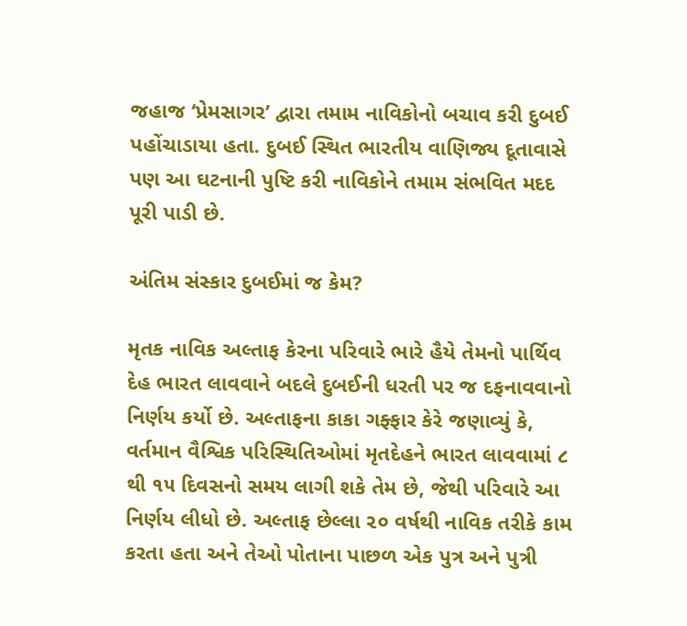જહાજ ‘પ્રેમસાગર’ દ્વારા તમામ નાવિકોનો બચાવ કરી દુબઈ પહોંચાડાયા હતા. દુબઈ સ્થિત ભારતીય વાણિજ્ય દૂતાવાસે પણ આ ઘટનાની પુષ્ટિ કરી નાવિકોને તમામ સંભવિત મદદ પૂરી પાડી છે.

અંતિમ સંસ્કાર દુબઈમાં જ કેમ?

મૃતક નાવિક અલ્તાફ કેરના પરિવારે ભારે હૈયે તેમનો પાર્થિવ દેહ ભારત લાવવાને બદલે દુબઈની ધરતી પર જ દફનાવવાનો નિર્ણય કર્યો છે. અલ્તાફના કાકા ગફ્ફાર કેરે જણાવ્યું કે, વર્તમાન વૈશ્વિક પરિસ્થિતિઓમાં મૃતદેહને ભારત લાવવામાં ૮ થી ૧૫ દિવસનો સમય લાગી શકે તેમ છે, જેથી પરિવારે આ નિર્ણય લીધો છે. અલ્તાફ છેલ્લા ૨૦ વર્ષથી નાવિક તરીકે કામ કરતા હતા અને તેઓ પોતાના પાછળ એક પુત્ર અને પુત્રી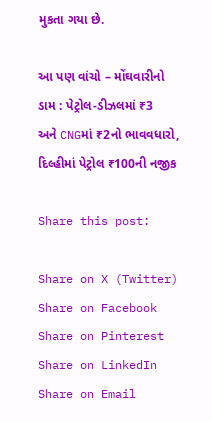મુકતા ગયા છે.

આ પણ વાંચો – મોંઘવારીનો ડામ : પેટ્રોલ-ડીઝલમાં ₹3 અને CNGમાં ₹2નો ભાવવધારો, દિલ્હીમાં પેટ્રોલ ₹100ની નજીક

Share this post:

Share on X (Twitter) Share on Facebook Share on Pinterest Share on LinkedIn Share on Email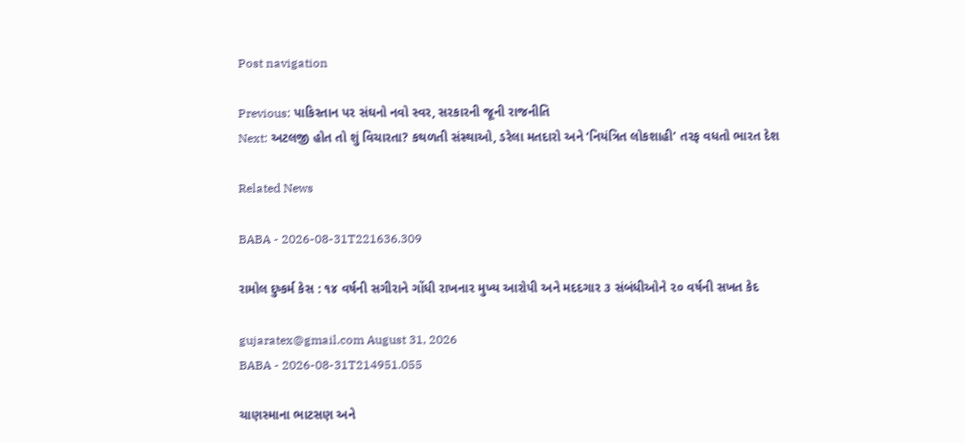Post navigation

Previous: પાકિસ્તાન પર સંઘનો નવો સ્વર, સરકારની જૂની રાજનીતિ
Next: અટલજી હોત તો શું વિચારતા? કથળતી સંસ્થાઓ, ડરેલા મતદારો અને ‘નિયંત્રિત લોકશાહી’ તરફ વધતો ભારત દેશ

Related News

BABA - 2026-08-31T221636.309

રામોલ દુષ્કર્મ કેસ : ૧૪ વર્ષની સગીરાને ગોંધી રાખનાર મુખ્ય આરોપી અને મદદગાર ૩ સંબંધીઓને ૨૦ વર્ષની સખત કેદ

gujaratex@gmail.com August 31, 2026
BABA - 2026-08-31T214951.055

ચાણસ્માના ભાટસણ અને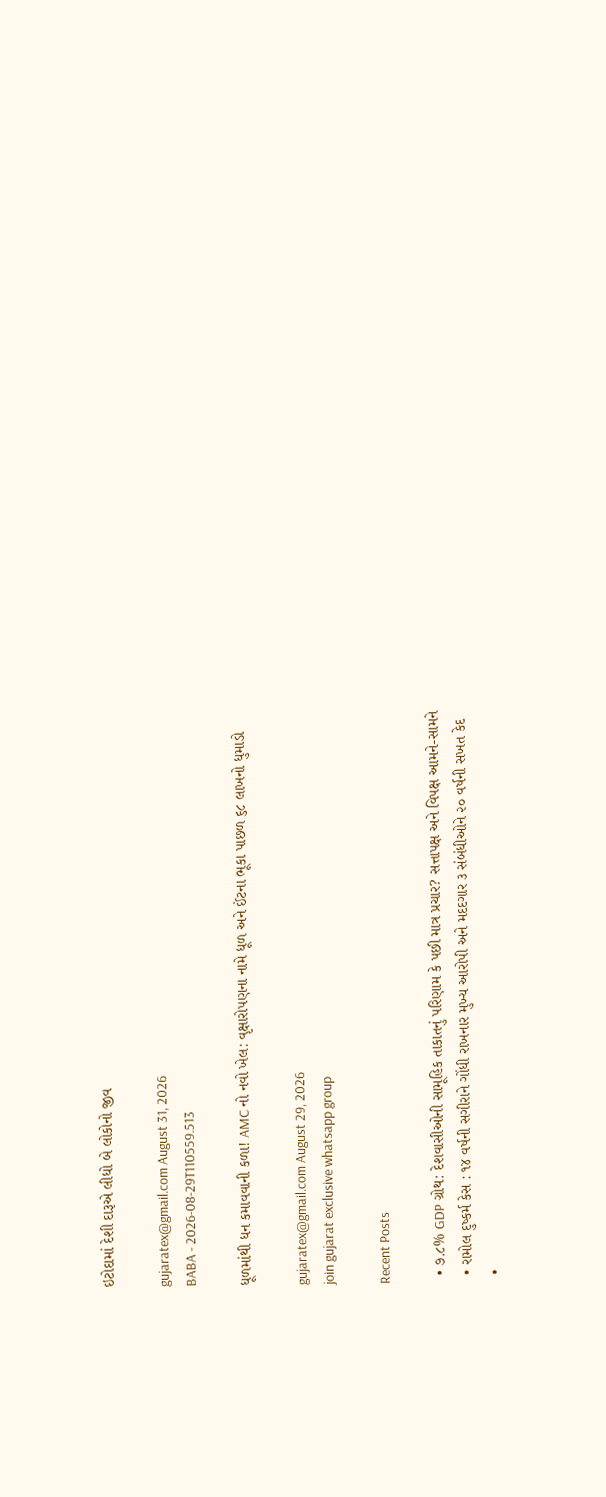ઇટોદામાં દેશી દારૂએ લીધો બે લોકોનો જીવ

gujaratex@gmail.com August 31, 2026
BABA - 2026-08-29T110559.513

ધૂળમાંથી ધન કમાવવાની કળા! AMC નો નવો ખેલ: વૃક્ષારોપણના નામે ધૂળ અને ઈંટના ભૂકા પાછળ ૬૮ લાખનો ધુમાડો

gujaratex@gmail.com August 29, 2026
join gujarat exclusive whatsapp group

Recent Posts

  • ૭.૮% GDP ગ્રોથ: દેશવાસીઓની સામૂહિક તાકાતનું પરિણામ કે પછી માત્ર પ્રચાર? સત્તાપક્ષ અને વિપક્ષ આમને-સામને
  • રામોલ દુષ્કર્મ કેસ : ૧૪ વર્ષની સગીરાને ગોંધી રાખનાર મુખ્ય આરોપી અને મદદગાર ૩ સંબંધીઓને ૨૦ વર્ષની સખત કેદ
  •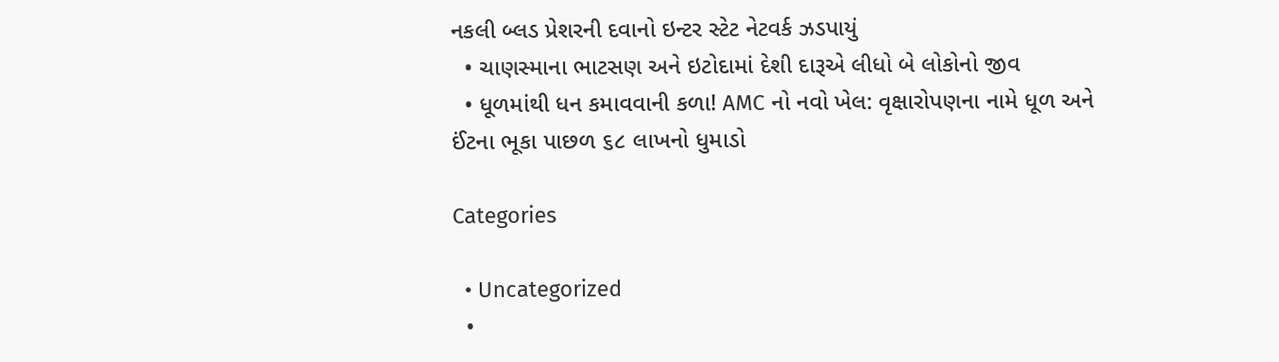નકલી બ્લડ પ્રેશરની દવાનો ઇન્ટર સ્ટેટ નેટવર્ક ઝડપાયું
  • ચાણસ્માના ભાટસણ અને ઇટોદામાં દેશી દારૂએ લીધો બે લોકોનો જીવ
  • ધૂળમાંથી ધન કમાવવાની કળા! AMC નો નવો ખેલ: વૃક્ષારોપણના નામે ધૂળ અને ઈંટના ભૂકા પાછળ ૬૮ લાખનો ધુમાડો

Categories

  • Uncategorized
  •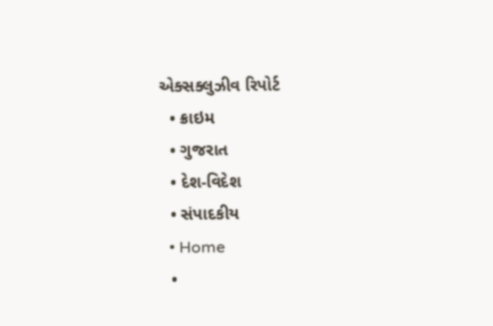એક્સક્લુઝીવ રિપોર્ટ
  • ક્રાઇમ
  • ગુજરાત
  • દેશ-વિદેશ
  • સંપાદકીય
  • Home
  •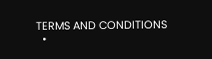TERMS AND CONDITIONS
  •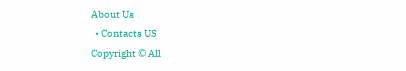About Us
  • Contacts US
Copyright © All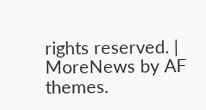rights reserved. | MoreNews by AF themes.